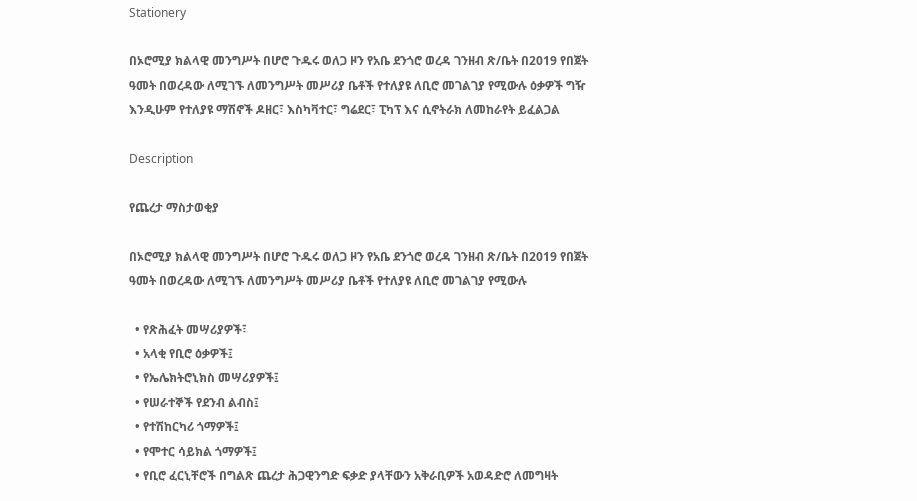Stationery

በኦሮሚያ ክልላዊ መንግሥት በሆሮ ጉዱሩ ወለጋ ዞን የአቤ ደንጎሮ ወረዳ ገንዘብ ጽ/ቤት በ2019 የበጀት ዓመት በወረዳው ለሚገኙ ለመንግሥት መሥሪያ ቤቶች የተለያዩ ለቢሮ መገልገያ የሚውሉ ዕቃዎች ግዥ እንዲሁም የተለያዩ ማሽኖች ዶዘር፣ እስካቫተር፣ ግሬደር፣ ፒካፕ እና ሲኖትራክ ለመከራየት ይፈልጋል

Description

የጨረታ ማስታወቂያ

በኦሮሚያ ክልላዊ መንግሥት በሆሮ ጉዱሩ ወለጋ ዞን የአቤ ደንጎሮ ወረዳ ገንዘብ ጽ/ቤት በ2019 የበጀት ዓመት በወረዳው ለሚገኙ ለመንግሥት መሥሪያ ቤቶች የተለያዩ ለቢሮ መገልገያ የሚውሉ

  • የጽሕፈት መሣሪያዎች፣
  • አላቂ የቢሮ ዕቃዎች፤
  • የኤሌክትሮኒክስ መሣሪያዎች፤
  • የሠራተኞች የደንብ ልብስ፤
  • የተሽከርካሪ ጎማዎች፤
  • የሞተር ሳይክል ጎማዎች፤
  • የቢሮ ፈርኒቸሮች በግልጽ ጨረታ ሕጋዊንግድ ፍቃድ ያላቸውን አቅራቢዎች አወዳድሮ ለመግዛት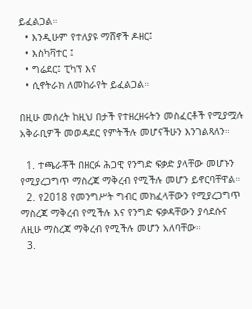ይፈልጋል።
  • እንዲሁም የተለያዩ ማሸኖች ዶዘር፤
  • እስካቫተር ፤
  • ግሬደር፤ ፒካፕ እና
  • ሲኖትራክ ለመከራየት ይፈልጋል።

በዚሁ መሰረት ከዚህ በታች የተዘረዘሩትን መስፈርቶች የሚያሟሉ አቅራቢዎች መወዳደር የምትችሉ መሆናችሁን እንገልጻለን።

  1. ተጫራቾች በዘርፉ ሕጋዊ የንግድ ፍቃድ ያላቸው መሆኑን የሚያረጋግጥ ማስረጃ ማቅረብ የሚችሉ መሆን ይኖርባቸዋል።
  2. የ2018 የመንግሥት ግብር መክፈላቸውን የሚያረጋግጥ ማስረጃ ማቅረብ የሚችሉ እና የንግድ ፍቃዳቸውን ያሳደሱና ለዚሁ ማስረጃ ማቅረብ የሚችሉ መሆን አለባቸው።
  3.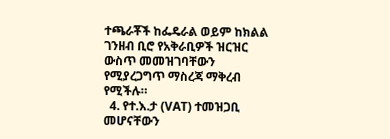ተጫራቾች ከፌዴራል ወይም ከክልል ገንዘብ ቢሮ የአቅራቢዎች ዝርዝር ውስጥ መመዝገባቸውን የሚያረጋግጥ ማስረጃ ማቅረብ የሚችሉ።
  4. የተ.እ.ታ (VAT) ተመዝጋቢ መሆናቸውን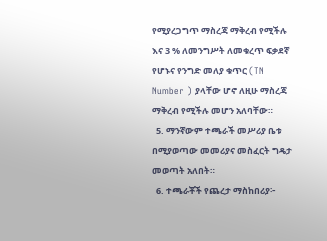የሚያረጋግጥ ማስረጃ ማቅረብ የሚችሉ እና 3 % ለመንግሥት ለመቁረጥ ፍቃደኛ የሆኑና የንግድ መለያ ቁጥር (TN Number ) ያላቸው ሆኖ ለዚሁ ማስረጃ ማቅረብ የሚችሉ መሆን አለባቸው።
  5. ማንኛውም ተጫራች መሥሪያ ቤቱ በሚያወጣው መመሪያና መስፈርት ግዴታ መወጣት አለበት።
  6. ተጫራቾች የጨረታ ማስከበሪያ፦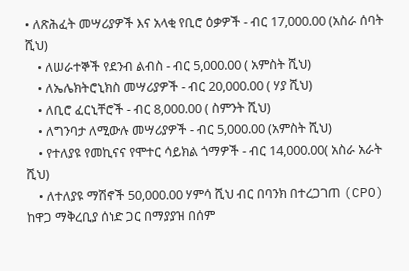• ለጽሕፈት መሣሪያዎች እና አላቂ የቢሮ ዕቃዎች - ብር 17,000.00 (አስራ ሰባት ሺህ)
    • ለሠራተኞች የደንብ ልብስ - ብር 5,000.00 ( አምስት ሺህ)
    • ለኤሌክትሮኒክስ መሣሪያዎች - ብር 20,000.00 ( ሃያ ሺህ)
    • ለቢሮ ፈርኒቸሮች - ብር 8,000.00 ( ስምንት ሺህ)
    • ለግንባታ ለሚውሉ መሣሪያዎች - ብር 5,000.00 (አምስት ሺህ)
    • የተለያዩ የመኪናና የሞተር ሳይክል ጎማዎች - ብር 14,000.00( አስራ አራት ሺህ)
    • ለተለያዩ ማሽኖች 50,000.00 ሃምሳ ሺህ ብር በባንክ በተረጋገጠ (CPO) ከዋጋ ማቅረቢያ ሰነድ ጋር በማያያዝ በሰም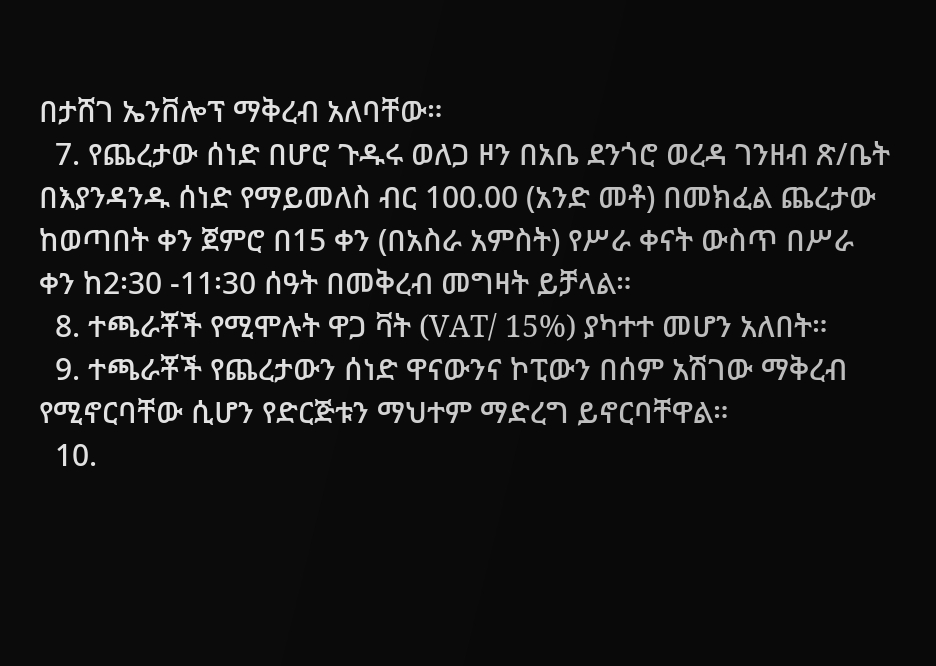በታሸገ ኤንቨሎፕ ማቅረብ አለባቸው።
  7. የጨረታው ሰነድ በሆሮ ጉዱሩ ወለጋ ዞን በአቤ ደንጎሮ ወረዳ ገንዘብ ጽ/ቤት በእያንዳንዱ ሰነድ የማይመለስ ብር 100.00 (አንድ መቶ) በመክፈል ጨረታው ከወጣበት ቀን ጀምሮ በ15 ቀን (በአስራ አምስት) የሥራ ቀናት ውስጥ በሥራ ቀን ከ2፡30 -11፡30 ሰዓት በመቅረብ መግዛት ይቻላል።
  8. ተጫራቾች የሚሞሉት ዋጋ ቫት (VAT/ 15%) ያካተተ መሆን አለበት።
  9. ተጫራቾች የጨረታውን ሰነድ ዋናውንና ኮፒውን በሰም አሽገው ማቅረብ የሚኖርባቸው ሲሆን የድርጅቱን ማህተም ማድረግ ይኖርባቸዋል።
  10.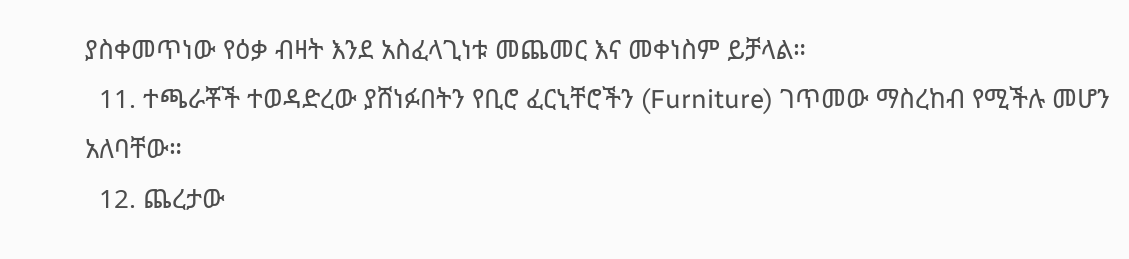ያስቀመጥነው የዕቃ ብዛት እንደ አስፈላጊነቱ መጨመር እና መቀነስም ይቻላል።
  11. ተጫራቾች ተወዳድረው ያሸነፉበትን የቢሮ ፈርኒቸሮችን (Furniture) ገጥመው ማስረከብ የሚችሉ መሆን አለባቸው።
  12. ጨረታው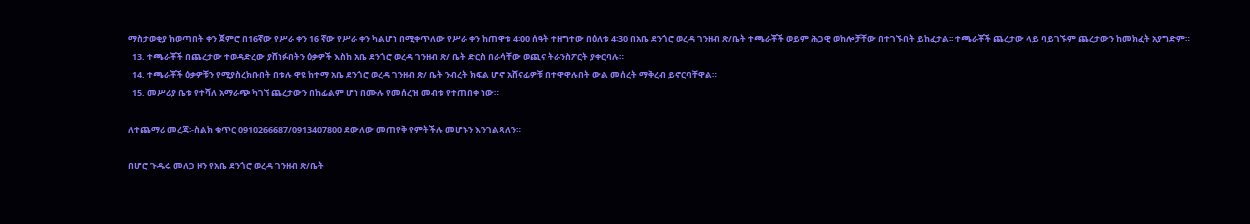ማስታወቂያ ከወጣበት ቀን ጀምሮ በ16ኛው የሥራ ቀን 16 ኛው የሥራ ቀን ካልሆነ በሚቀጥለው የሥራ ቀን ከጠዋቱ 4፡00 ሰዓት ተዘግተው በዕለቱ 4፡30 በአቤ ደንጎሮ ወረዳ ገንዘብ ጽ/ቤት ተጫራቾች ወይም ሕጋዊ ወከሎቻቸው በተገኙበት ይከፈታል፡፡ ተጫራቾች ጨረታው ላይ ባይገኙም ጨረታውን ከመክፈት አያግድም።
  13. ተጫራቾች በጨረታው ተወዳድረው ያሸነፉበትን ዕቃዎች እስከ አቤ ደንጎሮ ወረዳ ገንዘብ ጽ/ ቤት ድርስ በራሳቸው ወጪና ትራንስፖርት ያቀርባሉ።
  14. ተጫራቾች ዕቃዎቹን የሚያስረክቡበት በቱሉ ዋዩ ከተማ አቤ ደንጎሮ ወረዳ ገንዘብ ጽ/ ቤት ንብረት ክፍል ሆኖ አሸናፊዎቹ በተዋዋሉበት ውል መሰረት ማቅረብ ይኖርባቸዋል።
  15. መሥሪያ ቤቱ የተሻለ አማራጭ ካገኘ ጨረታውን በከፊልም ሆነ በሙሉ የመሰረዝ መብቱ የተጠበቀ ነው።

ለተጨማሪ መረጃ፡-ስልክ ቁጥር 0910266687/0913407800 ደውለው መጠየቅ የምትችሉ መሆኑን እንገልጻለን።

በሆሮ ጉዱሩ መለጋ ዞን የአቤ ደንጎሮ ወረዳ ገንዘብ ጽ/ቤት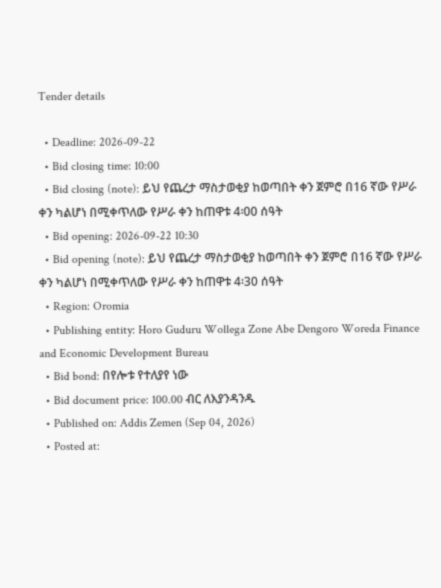Tender details

  • Deadline: 2026-09-22
  • Bid closing time: 10:00
  • Bid closing (note): ይህ የጨረታ ማስታወቂያ ከወጣበት ቀን ጀምሮ በ16 ኛው የሥራ ቀን ካልሆነ በሚቀጥለው የሥራ ቀን ከጠዋቱ 4፡00 ሰዓት
  • Bid opening: 2026-09-22 10:30
  • Bid opening (note): ይህ የጨረታ ማስታወቂያ ከወጣበት ቀን ጀምሮ በ16 ኛው የሥራ ቀን ካልሆነ በሚቀጥለው የሥራ ቀን ከጠዋቱ 4፡30 ሰዓት
  • Region: Oromia
  • Publishing entity: Horo Guduru Wollega Zone Abe Dengoro Woreda Finance and Economic Development Bureau
  • Bid bond: በየሎቱ የተለያየ ነው
  • Bid document price: 100.00 ብር ለእያንዳንዱ
  • Published on: Addis Zemen (Sep 04, 2026)
  • Posted at: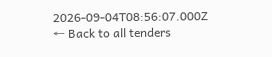2026-09-04T08:56:07.000Z
← Back to all tenders